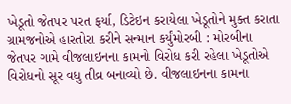ખેડૂતો જેતપર પરત ફર્યા, ડિટેઇન કરાયેલા ખેડૂતોને મુક્ત કરાતા ગ્રામજનોએ હારતોરા કરીને સન્માન કર્યુંમોરબી : મોરબીના જેતપર ગામે વીજલાઇનના કામનો વિરોધ કરી રહેલા ખેડૂતોએ વિરોધનો સૂર વધુ તીવ્ર બનાવ્યો છે. વીજલાઇનના કામના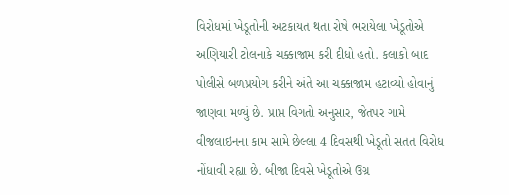વિરોધમાં ખેડૂતોની અટકાયત થતા રોષે ભરાયેલા ખેડૂતોએ અણિયારી ટોલનાકે ચક્કાજામ કરી દીધો હતો. કલાકો બાદ પોલીસે બળપ્રયોગ કરીને અંતે આ ચક્કાજામ હટાવ્યો હોવાનું જાણવા મળ્યું છે. પ્રાપ્ત વિગતો અનુસાર, જેતપર ગામે વીજલાઇનના કામ સામે છેલ્લા 4 દિવસથી ખેડૂતો સતત વિરોધ નોંધાવી રહ્યા છે. બીજા દિવસે ખેડૂતોએ ઉગ્ર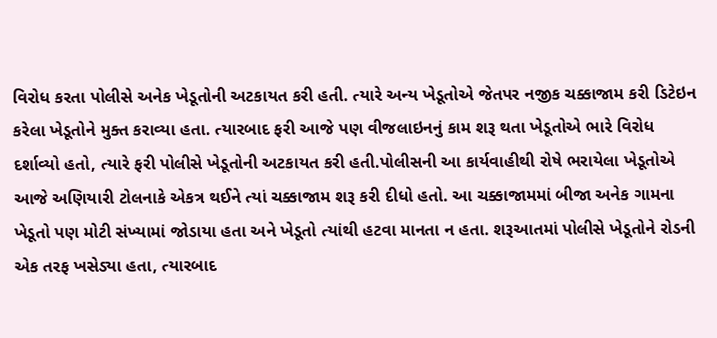વિરોધ કરતા પોલીસે અનેક ખેડૂતોની અટકાયત કરી હતી. ત્યારે અન્ય ખેડૂતોએ જેતપર નજીક ચક્કાજામ કરી ડિટેઇન કરેલા ખેડૂતોને મુક્ત કરાવ્યા હતા. ત્યારબાદ ફરી આજે પણ વીજલાઇનનું કામ શરૂ થતા ખેડૂતોએ ભારે વિરોધ દર્શાવ્યો હતો, ત્યારે ફરી પોલીસે ખેડૂતોની અટકાયત કરી હતી.પોલીસની આ કાર્યવાહીથી રોષે ભરાયેલા ખેડૂતોએ આજે અણિયારી ટોલનાકે એકત્ર થઈને ત્યાં ચક્કાજામ શરૂ કરી દીધો હતો. આ ચક્કાજામમાં બીજા અનેક ગામના ખેડૂતો પણ મોટી સંખ્યામાં જોડાયા હતા અને ખેડૂતો ત્યાંથી હટવા માનતા ન હતા. શરૂઆતમાં પોલીસે ખેડૂતોને રોડની એક તરફ ખસેડ્યા હતા, ત્યારબાદ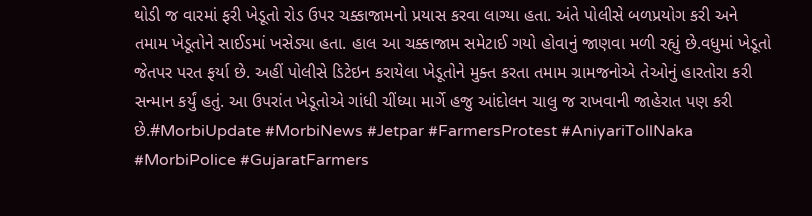થોડી જ વારમાં ફરી ખેડૂતો રોડ ઉપર ચક્કાજામનો પ્રયાસ કરવા લાગ્યા હતા. અંતે પોલીસે બળપ્રયોગ કરી અને તમામ ખેડૂતોને સાઈડમાં ખસેડ્યા હતા. હાલ આ ચક્કાજામ સમેટાઈ ગયો હોવાનું જાણવા મળી રહ્યું છે.વધુમાં ખેડૂતો જેતપર પરત ફર્યા છે. અહીં પોલીસે ડિટેઇન કરાયેલા ખેડૂતોને મુક્ત કરતા તમામ ગ્રામજનોએ તેઓનું હારતોરા કરી સન્માન કર્યું હતું. આ ઉપરાંત ખેડૂતોએ ગાંધી ચીંધ્યા માર્ગે હજુ આંદોલન ચાલુ જ રાખવાની જાહેરાત પણ કરી છે.#MorbiUpdate #MorbiNews #Jetpar #FarmersProtest #AniyariTollNaka #MorbiPolice #GujaratFarmers